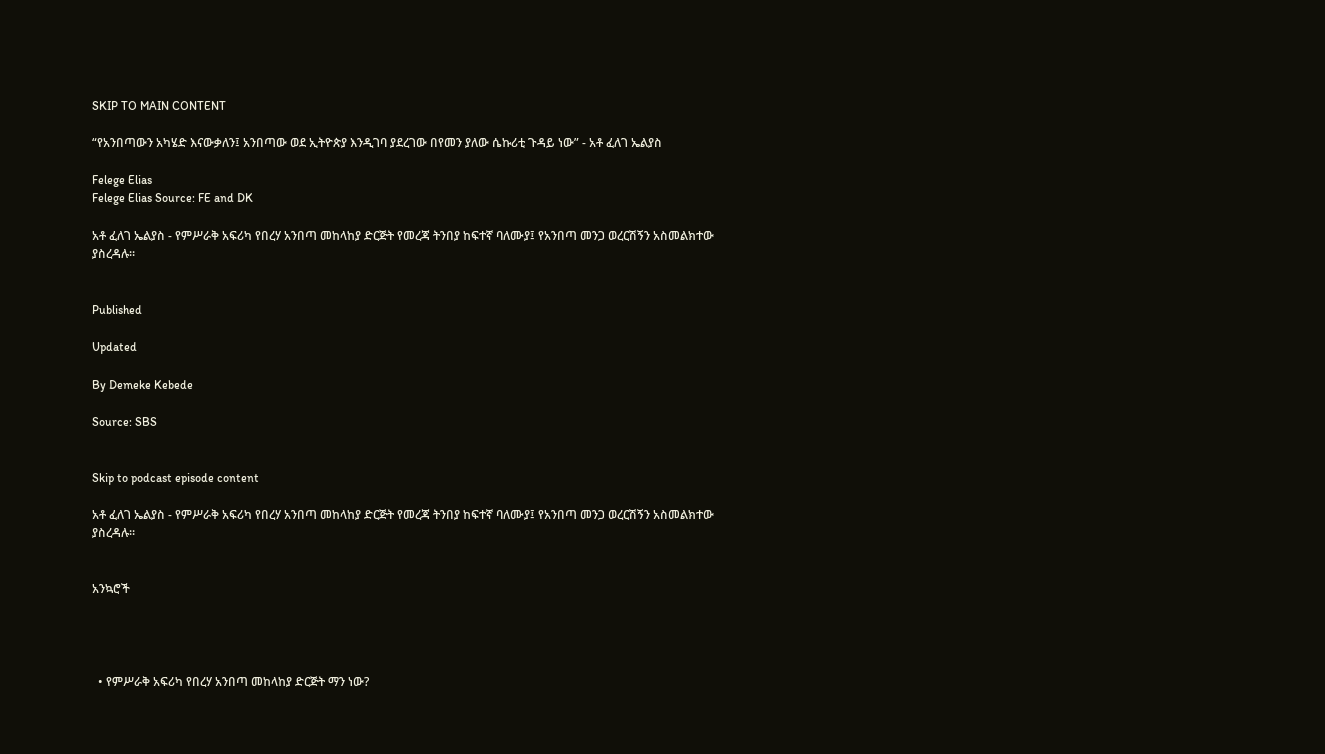SKIP TO MAIN CONTENT

“የአንበጣውን አካሄድ እናውቃለን፤ አንበጣው ወደ ኢትዮጵያ እንዲገባ ያደረገው በየመን ያለው ሴኩሪቲ ጉዳይ ነው” - አቶ ፈለገ ኤልያስ

Felege Elias
Felege Elias Source: FE and DK

አቶ ፈለገ ኤልያስ - የምሥራቅ አፍሪካ የበረሃ አንበጣ መከላከያ ድርጅት የመረጃ ትንበያ ከፍተኛ ባለሙያ፤ የአንበጣ መንጋ ወረርሽኝን አስመልክተው ያስረዳሉ።


Published

Updated

By Demeke Kebede

Source: SBS


Skip to podcast episode content

አቶ ፈለገ ኤልያስ - የምሥራቅ አፍሪካ የበረሃ አንበጣ መከላከያ ድርጅት የመረጃ ትንበያ ከፍተኛ ባለሙያ፤ የአንበጣ መንጋ ወረርሽኝን አስመልክተው ያስረዳሉ።


አንኳሮች




  • የምሥራቅ አፍሪካ የበረሃ አንበጣ መከላከያ ድርጅት ማን ነው?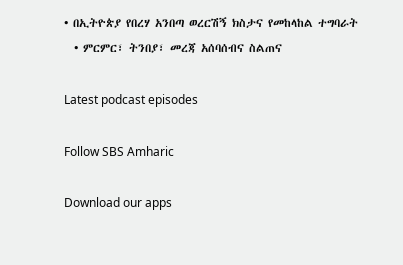• በኢትዮጵያ የበረሃ አንበጣ ወረርሽኝ ክስታና የመከላከል ተግባራት
  • ምርምር፣ ትንበያ፣ መረጃ አሰባሰብና ስልጠና

Latest podcast episodes

Follow SBS Amharic

Download our apps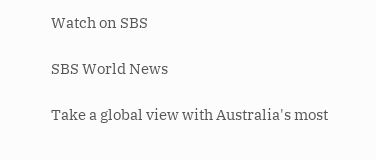Watch on SBS

SBS World News

Take a global view with Australia's most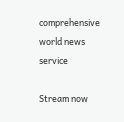comprehensive world news service

Stream now